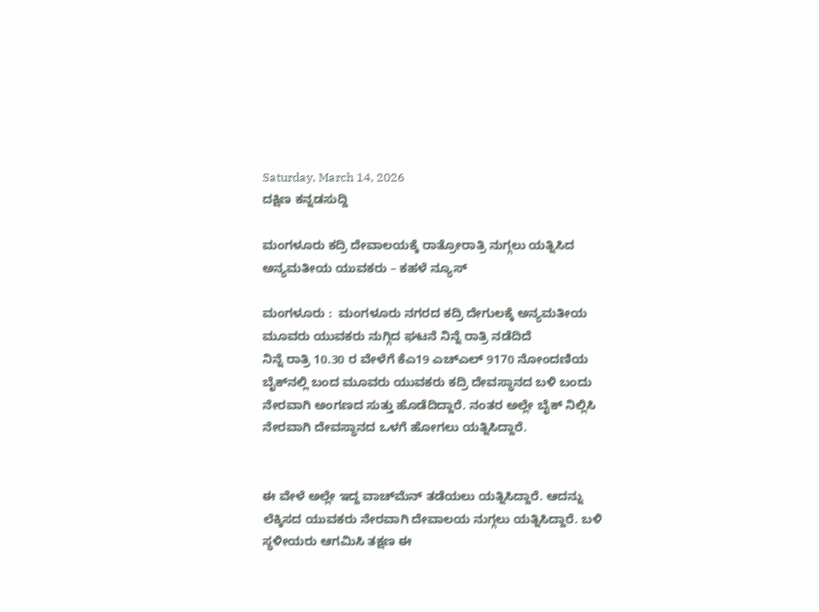Saturday, March 14, 2026
ದಕ್ಷಿಣ ಕನ್ನಡಸುದ್ದಿ

ಮಂಗಳೂರು ಕದ್ರಿ ದೇವಾಲಯಕ್ಕೆ ರಾತ್ರೋರಾತ್ರಿ ನುಗ್ಗಲು ಯತ್ನಿಸಿದ ಅನ್ಯಮತೀಯ ಯುವಕರು – ಕಹಳೆ ನ್ಯೂಸ್

ಮಂಗಳೂರು :  ಮಂಗಳೂರು ನಗರದ ಕದ್ರಿ ದೇಗುಲಕ್ಕೆ ಅನ್ಯಮತೀಯ ಮೂವರು ಯುವಕರು ನುಗ್ಗಿದ ಘಟನೆ ನಿನ್ನೆ ರಾತ್ರಿ ನಡೆದಿದೆ
ನಿನ್ನೆ ರಾತ್ರಿ 10.30 ರ ವೇಳೆಗೆ ಕೆಎ19 ಎಚ್‌ಎಲ್ 9170 ನೋಂದಣಿಯ ಬೈಕ್‌ನಲ್ಲಿ ಬಂದ ಮೂವರು ಯುವಕರು ಕದ್ರಿ ದೇವಸ್ಥಾನದ ಬಳಿ ಬಂದು ನೇರವಾಗಿ ಅಂಗಣದ ಸುತ್ತು ಹೊಡೆದಿದ್ದಾರೆ. ನಂತರ ಅಲ್ಲೇ ಬೈಕ್ ನಿಲ್ಲಿಸಿ ನೇರವಾಗಿ ದೇವಸ್ಥಾನದ ಒಳಗೆ ಹೋಗಲು ಯತ್ನಿಸಿದ್ದಾರೆ.


ಈ ವೇಳೆ ಅಲ್ಲೇ ಇದ್ದ ವಾಚ್‌ಮೆನ್ ತಡೆಯಲು ಯತ್ನಿಸಿದ್ದಾರೆ. ಆದನ್ನು ಲೆಕ್ಕಿಸದ ಯುವಕರು ನೇರವಾಗಿ ದೇವಾಲಯ ನುಗ್ಗಲು ಯತ್ನಿಸಿದ್ದಾರೆ. ಬಳಿ ಸ್ಧಳೀಯರು ಆಗಮಿಸಿ ತಕ್ಷಣ ಈ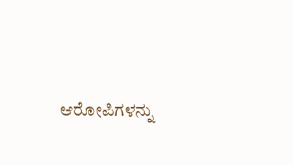ಆರೋಪಿಗಳನ್ನು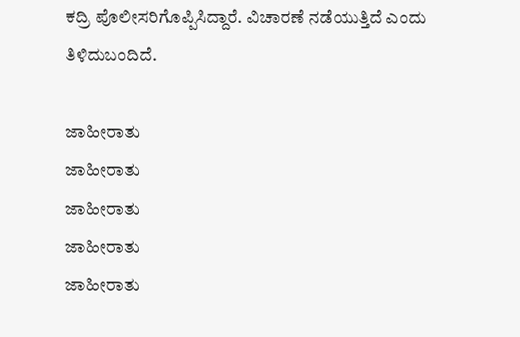ಕದ್ರಿ ಪೊಲೀಸರಿಗೊಪ್ಪಿಸಿದ್ದಾರೆ. ವಿಚಾರಣೆ ನಡೆಯುತ್ತಿದೆ ಎಂದು ತಿಳಿದುಬಂದಿದೆ.

ಜಾಹೀರಾತು
ಜಾಹೀರಾತು
ಜಾಹೀರಾತು
ಜಾಹೀರಾತು
ಜಾಹೀರಾತು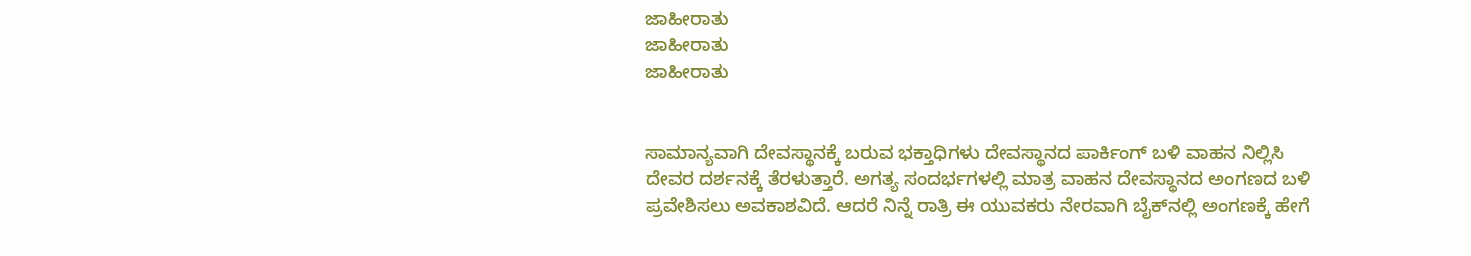ಜಾಹೀರಾತು
ಜಾಹೀರಾತು
ಜಾಹೀರಾತು


ಸಾಮಾನ್ಯವಾಗಿ ದೇವಸ್ಥಾನಕ್ಕೆ ಬರುವ ಭಕ್ತಾಧಿಗಳು ದೇವಸ್ಥಾನದ ಪಾರ್ಕಿಂಗ್ ಬಳಿ ವಾಹನ ನಿಲ್ಲಿಸಿ ದೇವರ ದರ್ಶನಕ್ಕೆ ತೆರಳುತ್ತಾರೆ. ಅಗತ್ಯ ಸಂದರ್ಭಗಳಲ್ಲಿ ಮಾತ್ರ ವಾಹನ ದೇವಸ್ಥಾನದ ಅಂಗಣದ ಬಳಿ ಪ್ರವೇಶಿಸಲು ಅವಕಾಶವಿದೆ. ಆದರೆ ನಿನ್ನೆ ರಾತ್ರಿ ಈ ಯುವಕರು ನೇರವಾಗಿ ಬೈಕ್‌ನಲ್ಲಿ ಅಂಗಣಕ್ಕೆ ಹೇಗೆ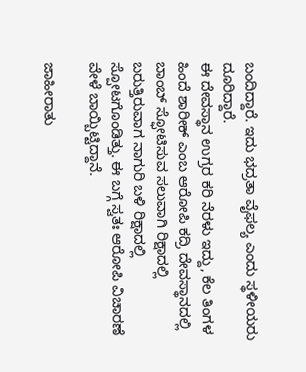ಬಂದಿದ್ದಾರೆ. ಇದು ಭದ್ರತಾ ವೈಫಲ್ಯ ಎಂದು ಸ್ಥಳೀಯರು ದೂರಿದ್ದಾರೆ.
ಈ ದೇವಸ್ಥಾನ ಉಗ್ರರ ಕರಿ ನೆರಳು ಇದ್ದು, ಕೆಲ ತಿಂಗಳ ಹಿಂದೆ ಶಾರೀಕ್ ಎಂಬ ಆರೋಪಿ ಕದ್ರಿ ದೇವಸ್ಥಾನದಲ್ಲಿ ಬಾಂಬ್ ಸ್ಫೋಟಿಸುವ ಸಲುವಾಗಿ ರಿಕ್ಷಾದಲ್ಲಿ ಬರುತ್ತಿರುವಾಗ ನಾಗುರಿ ಬಳಿ ರಿಕ್ಷಾದಲ್ಲಿ ಸ್ಪೋಟಗೊಂಡಿತ್ತು. ಈ ಬಗ್ಗೆ ಸ್ವತಃ ಆರೋಪಿ ವಿಚಾರಣೆ ವೇಳೆ ಬಾಯ್ಬಿಟ್ಟಿದ್ದಾನೆ.

ಜಾಹೀರಾತು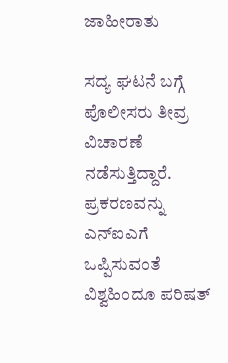ಜಾಹೀರಾತು

ಸದ್ಯ ಘಟನೆ ಬಗ್ಗೆ ಪೊಲೀಸರು ತೀವ್ರ ವಿಚಾರಣೆ ನಡೆಸುತ್ತಿದ್ದಾರೆ. ಪ್ರಕರಣವನ್ನು ಎನ್‌ಐಎಗೆ ಒಪ್ಪಿಸುವಂತೆ ವಿಶ್ವಹಿಂದೂ ಪರಿಷತ್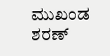ಮುಖಂಡ ಶರಣ್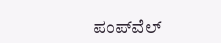ಪಂಪ್‌ವೆಲ್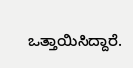ಒತ್ತಾಯಿಸಿದ್ದಾರೆ.